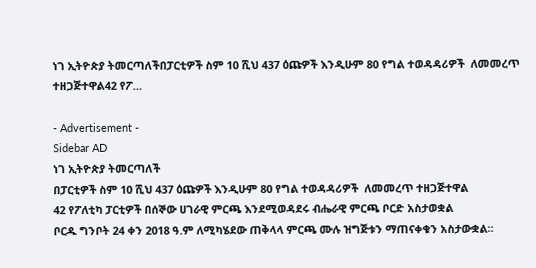ነገ ኢትዮጵያ ትመርጣለችበፓርቲዎች ስም 10 ሺህ 437 ዕጩዎች እንዲሁም 80 የግል ተወዳዳሪዎች  ለመመረጥ ተዘጋጅተዋል42 የፖ…

- Advertisement -
Sidebar AD
ነገ ኢትዮጵያ ትመርጣለች
በፓርቲዎች ስም 10 ሺህ 437 ዕጩዎች እንዲሁም 80 የግል ተወዳዳሪዎች  ለመመረጥ ተዘጋጅተዋል
42 የፖለቲካ ፓርቲዎች በሰኞው ሀገራዊ ምርጫ እንደሚወዳደሩ ብሔራዊ ምርጫ ቦርድ አስታወቋል
ቦርዱ ግንቦት 24 ቀን 2018 ዓ.ም ለሚካሄደው ጠቅላላ ምርጫ ሙሉ ዝግጅቱን ማጠናቀቁን አስታውቋል።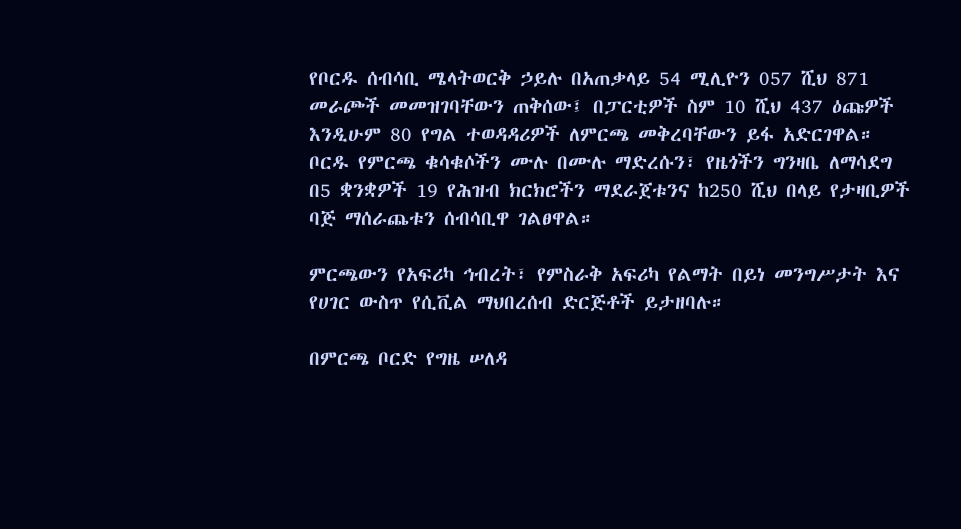የቦርዱ ሰብሳቢ ሜላትወርቅ ኃይሉ በአጠቃላይ 54 ሚሊዮን 057 ሺህ 871 መራጮች መመዝገባቸውን ጠቅሰው፤ በፓርቲዎች ስም 10 ሺህ 437 ዕጩዎች እንዲሁም 80 የግል ተወዳዳሪዎች ለምርጫ መቅረባቸውን ይፋ አድርገዋል።
ቦርዱ የምርጫ ቁሳቁሶችን ሙሉ በሙሉ ማድረሱን፣ የዜጎችን ግንዛቤ ለማሳደግ በ5 ቋንቋዎች 19 የሕዝብ ክርክሮችን ማደራጀቱንና ከ250 ሺህ በላይ የታዛቢዎች ባጅ ማሰራጨቱን ሰብሳቢዋ ገልፀዋል።

ምርጫውን የአፍሪካ ኅብረት፣ የምስራቅ አፍሪካ የልማት በይነ መንግሥታት እና የሀገር ውስጥ የሲቪል ማህበረሰብ ድርጅቶች ይታዘባሉ።

በምርጫ ቦርድ የግዜ ሠለዳ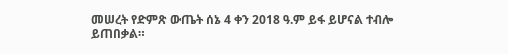መሠረት የድምጽ ውጤት ሰኔ 4 ቀን 2018 ዓ.ም ይፋ ይሆናል ተብሎ ይጠበቃል።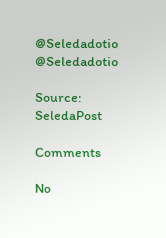@Seledadotio
@Seledadotio

Source: SeledaPost

Comments

No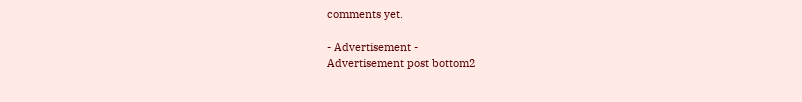comments yet.

- Advertisement -
Advertisement post bottom2